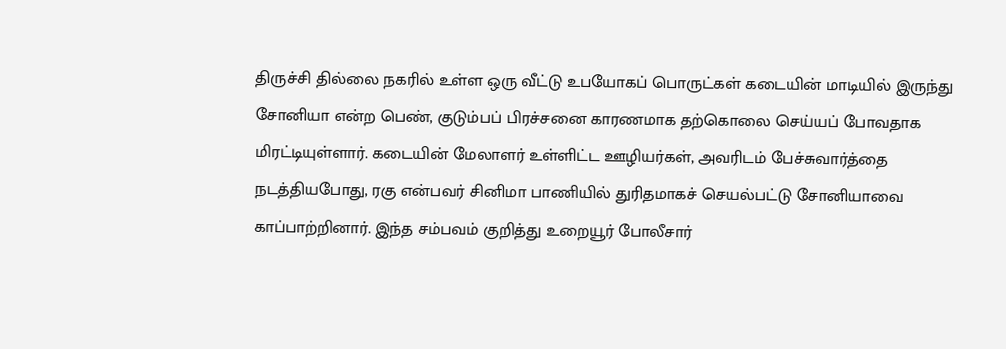திருச்சி தில்லை நகரில் உள்ள ஒரு வீட்டு உபயோகப் பொருட்கள் கடையின் மாடியில் இருந்து சோனியா என்ற பெண், குடும்பப் பிரச்சனை காரணமாக தற்கொலை செய்யப் போவதாக மிரட்டியுள்ளார். கடையின் மேலாளர் உள்ளிட்ட ஊழியர்கள், அவரிடம் பேச்சுவார்த்தை நடத்தியபோது, ரகு என்பவர் சினிமா பாணியில் துரிதமாகச் செயல்பட்டு சோனியாவை காப்பாற்றினார். இந்த சம்பவம் குறித்து உறையூர் போலீசார்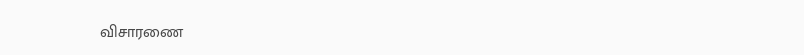விசாரணை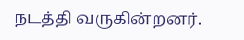நடத்தி வருகின்றனர்.